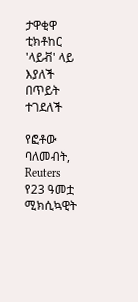ታዋቂዋ ቲክቶከር 'ላይቭ' ላይ እያለች በጥይት ተገደለች

የፎቶው ባለመብት, Reuters
የ23 ዓመቷ ሚክሲኳዊት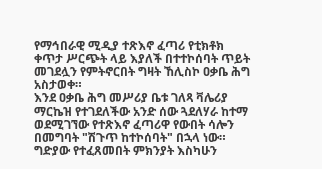የማኅበራዊ ሚዲያ ተጽእኖ ፈጣሪ የቲክቶክ ቀጥታ ሥርጭት ላይ እያለች በተተኮሰባት ጥይት መገደሏን የምትኖርበት ግዛት ኸሊስኮ ዐቃቤ ሕግ አስታወቀ።
እንደ ዐቃቤ ሕግ መሥሪያ ቤቱ ገለጻ ቫሌሪያ ማርኬዝ የተገደለችው አንድ ሰው ጓደለሃራ ከተማ ወደሚገኘው የተጽእኖ ፈጣሪዋ የውበት ሳሎን በመግባት "ሽጉጥ ከተኮሰባት" በኋላ ነው።
ግድያው የተፈጸመበት ምክንያት እስካሁን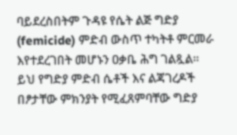ባይደረስበትም ጉዳዩ የሴት ልጅ ግድያ (femicide) ምድብ ውስጥ ተካትቶ ምርመራ እየተደረገበት መሆኑን ዐቃቤ ሕግ ገልጿል።
ይህ የግድያ ምድብ ሴቶች እና ልጃገረዶች በፆታቸው ምክንያት የሚፈጸምባቸው ግድያ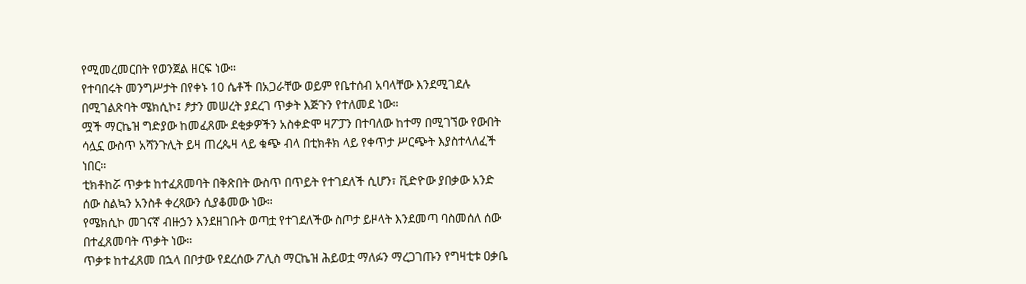የሚመረመርበት የወንጀል ዘርፍ ነው።
የተባበሩት መንግሥታት በየቀኑ 10 ሴቶች በአጋራቸው ወይም የቤተሰብ አባላቸው እንደሚገደሉ በሚገልጽባት ሜክሲኮ፤ ፆታን መሠረት ያደረገ ጥቃት እጅጉን የተለመደ ነው።
ሟች ማርኬዝ ግድያው ከመፈጸሙ ደቂቃዎችን አስቀድሞ ዛፖፓን በተባለው ከተማ በሚገኘው የውበት ሳሏኗ ውስጥ አሻንጉሊት ይዛ ጠረጴዛ ላይ ቁጭ ብላ በቲክቶክ ላይ የቀጥታ ሥርጭት እያስተላለፈች ነበር።
ቲክቶከሯ ጥቃቱ ከተፈጸመባት በቅጽበት ውስጥ በጥይት የተገደለች ሲሆን፣ ቪድዮው ያበቃው አንድ ሰው ስልኳን አንስቶ ቀረጻውን ሲያቆመው ነው።
የሜክሲኮ መገናኛ ብዙኃን እንደዘገቡት ወጣቷ የተገደለችው ስጦታ ይዞላት እንደመጣ ባስመሰለ ሰው በተፈጸመባት ጥቃት ነው።
ጥቃቱ ከተፈጸመ በኋላ በቦታው የደረሰው ፖሊስ ማርኬዝ ሕይወቷ ማለፉን ማረጋገጡን የግዛቲቱ ዐቃቤ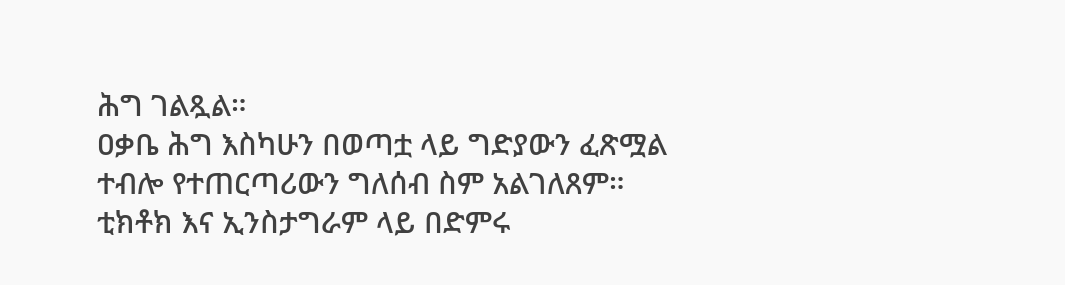ሕግ ገልጿል።
ዐቃቤ ሕግ እስካሁን በወጣቷ ላይ ግድያውን ፈጽሟል ተብሎ የተጠርጣሪውን ግለሰብ ስም አልገለጸም።
ቲክቶክ እና ኢንስታግራም ላይ በድምሩ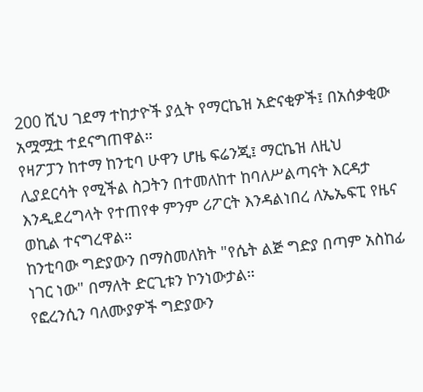200 ሺህ ገደማ ተከታዮች ያሏት የማርኬዝ አድናቂዎች፤ በአሰቃቂው አሟሟቷ ተደናግጠዋል።
የዛፖፓን ከተማ ከንቲባ ሁዋን ሆዜ ፍሬንጂ፤ ማርኬዝ ለዚህ ሊያደርሳት የሚችል ስጋትን በተመለከተ ከባለሥልጣናት እርዳታ እንዲደረግላት የተጠየቀ ምንም ሪፖርት እንዳልነበረ ለኤኤፍፒ የዜና ወኪል ተናግረዋል።
ከንቲባው ግድያውን በማስመለክት "የሴት ልጅ ግድያ በጣም አስከፊ ነገር ነው" በማለት ድርጊቱን ኮንነውታል።
የፎረንሲን ባለሙያዎች ግድያውን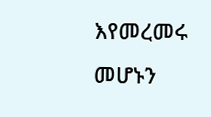እየመረመሩ መሆኑን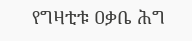የግዛቲቱ ዐቃቤ ሕግ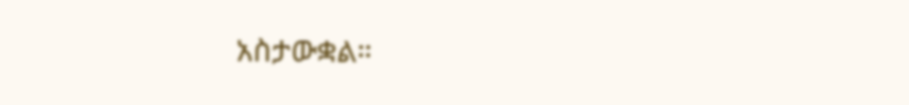አስታውቋል።